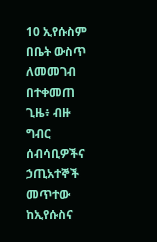10 ኢየሱስም በቤት ውስጥ ለመመገብ በተቀመጠ ጊዜ፥ ብዙ ግብር ሰብሳቢዎችና ኃጢአተኞች መጥተው ከኢየሱስና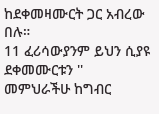ከደቀመዛሙርት ጋር አብረው በሉ።
11 ፈሪሳውያንም ይህን ሲያዩ ደቀመሙርቱን '' መምህራችሁ ከግብር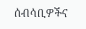ሰብሳቢዎችና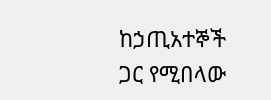ከኃጢአተኞች ጋር የሚበላው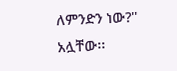ለምንድን ነው?'' አሏቸው፡፡